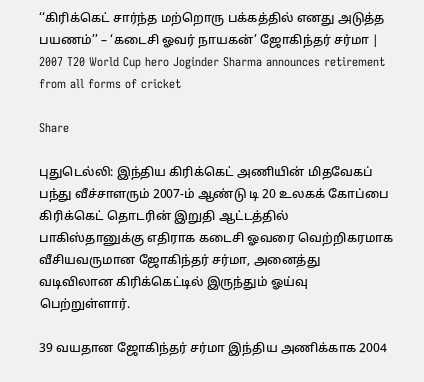‘‘கிரிக்கெட் சார்ந்த மற்றொரு பக்கத்தில் எனது அடுத்த பயணம்’’ – ‘கடைசி ஓவர் நாயகன்’ ஜோகிந்தர் சர்மா | 2007 T20 World Cup hero Joginder Sharma announces retirement from all forms of cricket

Share

புதுடெல்லி: இந்திய கிரிக்கெட் அணியின் மிதவேகப் பந்து வீச்சாளரும் 2007-ம் ஆண்டு டி 20 உலகக் கோப்பை கிரிக்கெட் தொடரின் இறுதி ஆட்டத்தில் பாகிஸ்தானுக்கு எதிராக கடைசி ஓவரை வெற்றிகரமாக வீசியவருமான ஜோகிந்தர் சர்மா, அனைத்து வடிவிலான கிரிக்கெட்டில் இருந்தும் ஓய்வு பெற்றுள்ளார்.

39 வயதான ஜோகிந்தர் சர்மா இந்திய அணிக்காக 2004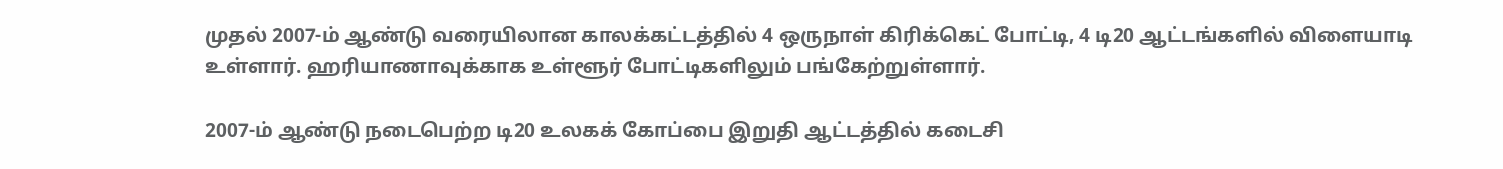முதல் 2007-ம் ஆண்டு வரையிலான காலக்கட்டத்தில் 4 ஒருநாள் கிரிக்கெட் போட்டி, 4 டி20 ஆட்டங்களில் விளையாடி உள்ளார். ஹரியாணாவுக்காக உள்ளூர் போட்டிகளிலும் பங்கேற்றுள்ளார்.

2007-ம் ஆண்டு நடைபெற்ற டி20 உலகக் கோப்பை இறுதி ஆட்டத்தில் கடைசி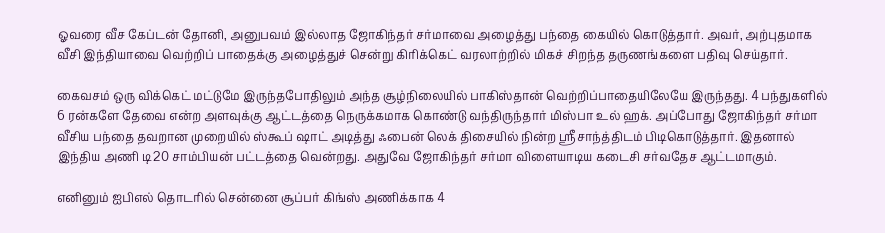ஓவரை வீச கேப்டன் தோனி, அனுபவம் இல்லாத ஜோகிந்தர் சர்மாவை அழைத்து பந்தை கையில் கொடுத்தார். அவர், அற்புதமாக வீசி இந்தியாவை வெற்றிப் பாதைக்கு அழைத்துச் சென்று கிரிக்கெட் வரலாற்றில் மிகச் சிறந்த தருணங்களை பதிவு செய்தார்.

கைவசம் ஒரு விக்கெட் மட்டுமே இருந்தபோதிலும் அந்த சூழ்நிலையில் பாகிஸ்தான் வெற்றிப்பாதையிலேயே இருந்தது. 4 பந்துகளில் 6 ரன்களே தேவை என்ற அளவுக்கு ஆட்டத்தை நெருக்கமாக கொண்டு வந்திருந்தார் மிஸ்பா உல் ஹக். அப்போது ஜோகிந்தர் சர்மா வீசிய பந்தை தவறான முறையில் ஸ்கூப் ஷாட் அடித்து ஃபைன் லெக் திசையில் நின்ற ஸ்ரீசாந்த்திடம் பிடிகொடுத்தார். இதனால் இந்திய அணி டி20 சாம்பியன் பட்டத்தை வென்றது. அதுவே ஜோகிந்தர் சர்மா விளையாடிய கடைசி சர்வதேச ஆட்டமாகும்.

எனினும் ஐபிஎல் தொடரில் சென்னை சூப்பர் கிங்ஸ் அணிக்காக 4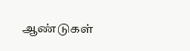ஆண்டுகள்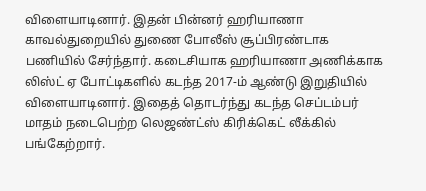விளையாடினார். இதன் பின்னர் ஹரியாணா காவல்துறையில் துணை போலீஸ் சூப்பிரண்டாக பணியில் சேர்ந்தார். கடைசியாக ஹரியாணா அணிக்காக லிஸ்ட் ஏ போட்டிகளில் கடந்த 2017-ம் ஆண்டு இறுதியில் விளையாடினார். இதைத் தொடர்ந்து கடந்த செப்டம்பர் மாதம் நடைபெற்ற லெஜண்ட்ஸ் கிரிக்கெட் லீக்கில் பங்கேற்றார்.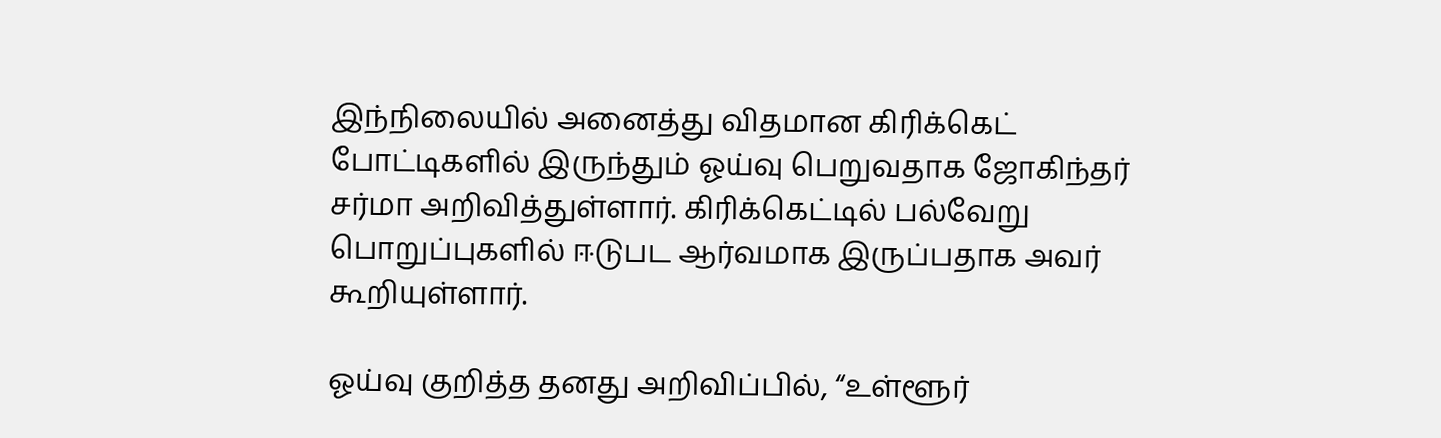இந்நிலையில் அனைத்து விதமான கிரிக்கெட் போட்டிகளில் இருந்தும் ஓய்வு பெறுவதாக ஜோகிந்தர் சர்மா அறிவித்துள்ளார். கிரிக்கெட்டில் பல்வேறு பொறுப்புகளில் ஈடுபட ஆர்வமாக இருப்பதாக அவர் கூறியுள்ளார்.

ஓய்வு குறித்த தனது அறிவிப்பில், “உள்ளூர்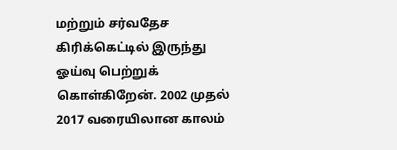மற்றும் சர்வதேச கிரிக்கெட்டில் இருந்து ஓய்வு பெற்றுக் கொள்கிறேன். 2002 முதல் 2017 வரையிலான காலம்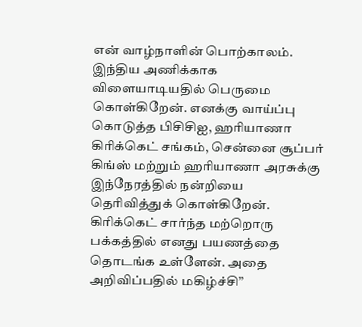என் வாழ்நாளின் பொற்காலம். இந்திய அணிக்காக விளையாடியதில் பெருமை கொள்கிறேன். எனக்கு வாய்ப்பு கொடுத்த பிசிசிஐ, ஹரியாணா கிரிக்கெட் சங்கம், சென்னை சூப்பர் கிங்ஸ் மற்றும் ஹரியாணா அரசுக்கு இந்நேரத்தில் நன்றியை தெரிவித்துக் கொள்கிறேன். கிரிக்கெட் சார்ந்த மற்றொரு பக்கத்தில் எனது பயணத்தை தொடங்க உள்ளேன். அதை அறிவிப்பதில் மகிழ்ச்சி”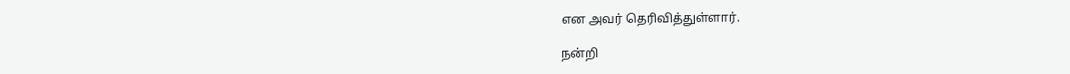என அவர் தெரிவித்துள்ளார்.

நன்றி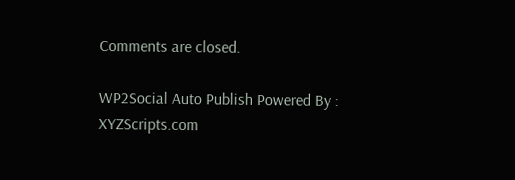Comments are closed.

WP2Social Auto Publish Powered By : XYZScripts.com